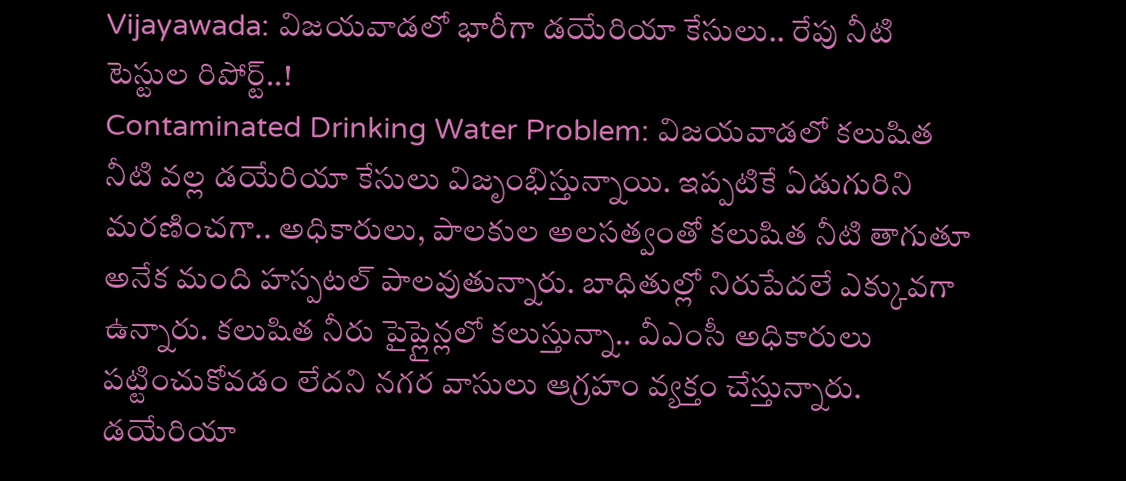Vijayawada: విజయవాడలో భారీగా డయేరియా కేసులు.. రేపు నీటి టెస్టుల రిపోర్ట్..!
Contaminated Drinking Water Problem: విజయవాడలో కలుషిత నీటి వల్ల డయేరియా కేసులు విజృంభిస్తున్నాయి. ఇప్పటికే ఏడుగురిని మరణించగా.. అధికారులు, పాలకుల అలసత్వంతో కలుషిత నీటి తాగుతూ అనేక మంది హస్పటల్ పాలవుతున్నారు. బాధితుల్లో నిరుపేదలే ఎక్కువగా ఉన్నారు. కలుషిత నీరు పైప్లైన్లలో కలుస్తున్నా.. వీఎంసీ అధికారులు పట్టించుకోవడం లేదని నగర వాసులు ఆగ్రహం వ్యక్తం చేస్తున్నారు. డయేరియా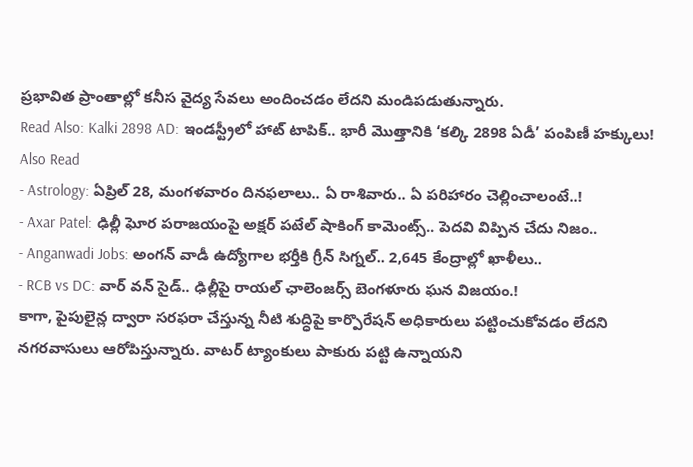ప్రభావిత ప్రాంతాల్లో కనీస వైద్య సేవలు అందించడం లేదని మండిపడుతున్నారు.
Read Also: Kalki 2898 AD: ఇండస్ట్రీలో హాట్ టాపిక్.. భారీ మొత్తానికి ‘కల్కి 2898 ఏడీ’ పంపిణీ హక్కులు!
Also Read
- Astrology: ఏప్రిల్ 28, మంగళవారం దినఫలాలు.. ఏ రాశివారు.. ఏ పరిహారం చెల్లించాలంటే..!
- Axar Patel: ఢిల్లీ ఘోర పరాజయంపై అక్షర్ పటేల్ షాకింగ్ కామెంట్స్.. పెదవి విప్పిన చేదు నిజం..
- Anganwadi Jobs: అంగన్ వాడీ ఉద్యోగాల భర్తీకి గ్రీన్ సిగ్నల్.. 2,645 కేంద్రాల్లో ఖాళీలు..
- RCB vs DC: వార్ వన్ సైడ్.. ఢిల్లీపై రాయల్ ఛాలెంజర్స్ బెంగళూరు ఘన విజయం.!
కాగా, పైపులైన్ల ద్వారా సరఫరా చేస్తున్న నీటి శుద్ధిపై కార్పొరేషన్ అధికారులు పట్టించుకోవడం లేదని నగరవాసులు ఆరోపిస్తున్నారు. వాటర్ ట్యాంకులు పాకురు పట్టి ఉన్నాయని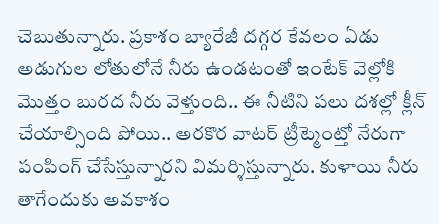చెబుతున్నారు. ప్రకాశం బ్యారేజీ దగ్గర కేవలం ఏడు అడుగుల లోతులోనే నీరు ఉండటంతో ఇంటేక్ వెల్లోకి మొత్తం బురద నీరు వెళ్తుంది.. ఈ నీటిని పలు దశల్లో క్లీన్ చేయాల్సింది పోయి.. అరకొర వాటర్ ట్రీట్మెంట్తో నేరుగా పంపింగ్ చేసేస్తున్నారని విమర్శిస్తున్నారు. కుళాయి నీరు తాగేందుకు అవకాశం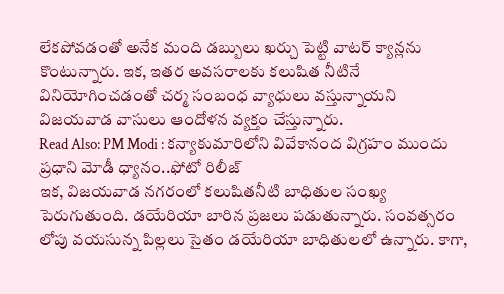లేకపోవడంతో అనేక మంది డబ్బులు ఖర్చు పెట్టి వాటర్ క్యాన్లను కొంటున్నారు. ఇక, ఇతర అవసరాలకు కలుషిత నీటినే వినియోగించడంతో చర్మ సంబంధ వ్యాధులు వస్తున్నాయని విజయవాడ వాసులు ఆందోళన వ్యక్తం చేస్తున్నారు.
Read Also: PM Modi : కన్యాకుమారిలోని వివేకానంద విగ్రహం ముందు ప్రధాని మోడీ ధ్యానం..ఫోటో రిలీజ్
ఇక, విజయవాడ నగరంలో కలుషితనీటి బాధితుల సంఖ్య పెరుగుతుంది. డయేరియా బారిన ప్రజలు పడుతున్నారు. సంవత్సరం లోపు వయసున్న పిల్లలు సైతం డయేరియా బాధితులలో ఉన్నారు. కాగా,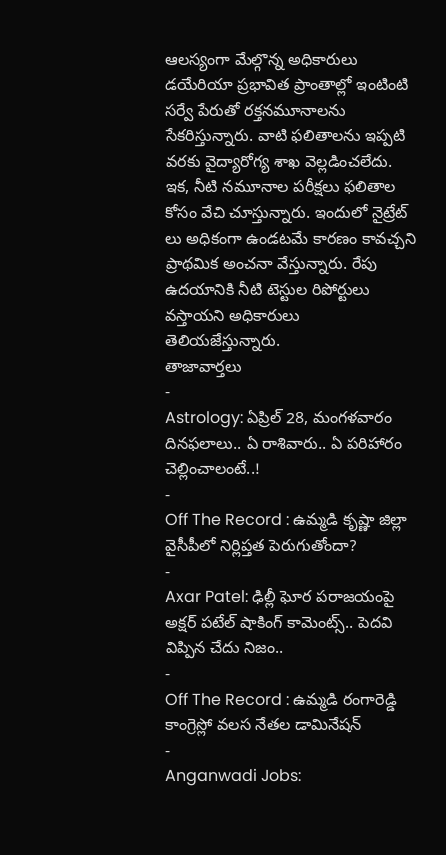ఆలస్యంగా మేల్గొన్న అధికారులు డయేరియా ప్రభావిత ప్రాంతాల్లో ఇంటింటి సర్వే పేరుతో రక్తనమూనాలను సేకరిస్తున్నారు. వాటి ఫలితాలను ఇప్పటి వరకు వైద్యారోగ్య శాఖ వెల్లడించలేదు. ఇక, నీటి నమూనాల పరీక్షలు ఫలితాల కోసం వేచి చూస్తున్నారు. ఇందులో నైట్రేట్ లు అధికంగా ఉండటమే కారణం కావచ్చని ప్రాథమిక అంచనా వేస్తున్నారు. రేపు ఉదయానికి నీటి టెస్టుల రిపోర్టులు వస్తాయని అధికారులు తెలియజేస్తున్నారు.
తాజావార్తలు
-
Astrology: ఏప్రిల్ 28, మంగళవారం దినఫలాలు.. ఏ రాశివారు.. ఏ పరిహారం చెల్లించాలంటే..!
-
Off The Record : ఉమ్మడి కృష్ణా జిల్లా వైసీపీలో నిర్లిప్తత పెరుగుతోందా?
-
Axar Patel: ఢిల్లీ ఘోర పరాజయంపై అక్షర్ పటేల్ షాకింగ్ కామెంట్స్.. పెదవి విప్పిన చేదు నిజం..
-
Off The Record : ఉమ్మడి రంగారెడ్డి కాంగ్రెస్లో వలస నేతల డామినేషన్
-
Anganwadi Jobs: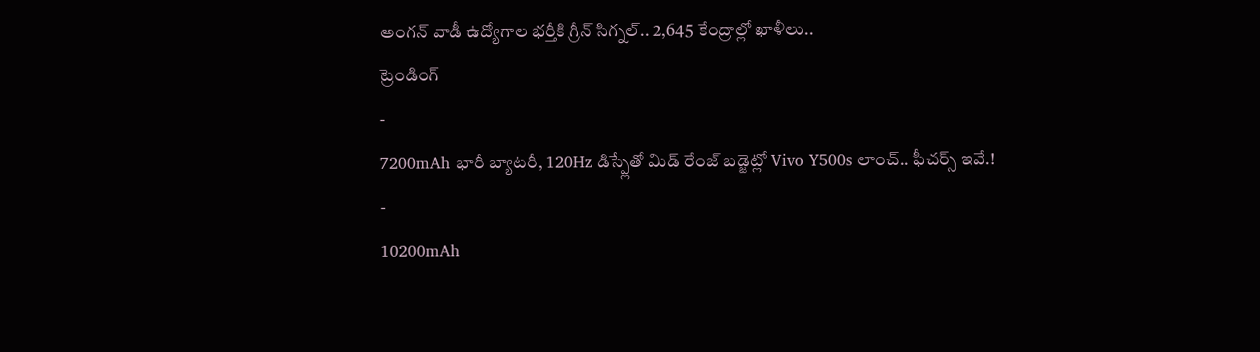అంగన్ వాడీ ఉద్యోగాల భర్తీకి గ్రీన్ సిగ్నల్.. 2,645 కేంద్రాల్లో ఖాళీలు..
ట్రెండింగ్
-
7200mAh భారీ బ్యాటరీ, 120Hz డిస్ప్లేతో మిడ్ రేంజ్ బడ్జెట్లో Vivo Y500s లాంచ్.. ఫీచర్స్ ఇవే.!
-
10200mAh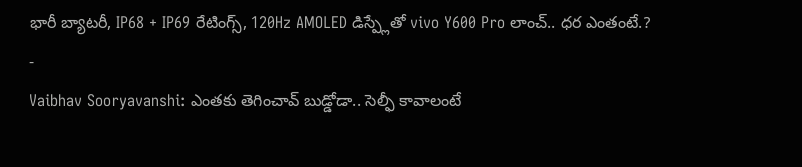భారీ బ్యాటరీ, IP68 + IP69 రేటింగ్స్, 120Hz AMOLED డిస్ప్లేతో vivo Y600 Pro లాంచ్.. ధర ఎంతంటే.?
-
Vaibhav Sooryavanshi: ఎంతకు తెగించావ్ బుడ్డోడా.. సెల్ఫీ కావాలంటే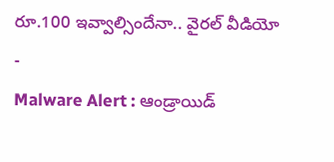రూ.100 ఇవ్వాల్సిందేనా.. వైరల్ వీడియో
-
Malware Alert : ఆండ్రాయిడ్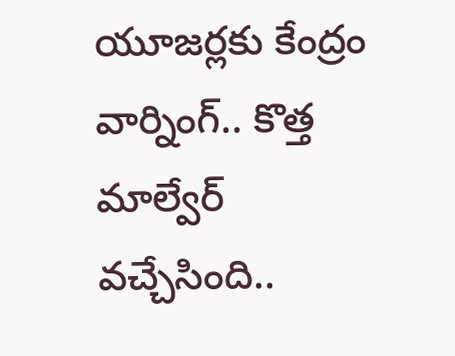యూజర్లకు కేంద్రం వార్నింగ్.. కొత్త మాల్వేర్ వచ్చేసింది..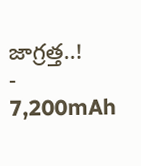జాగ్రత్త..!
-
7,200mAh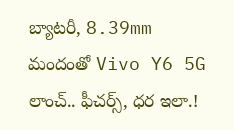బ్యాటరీ, 8.39mm మందంతో Vivo Y6 5G లాంచ్.. ఫీచర్స్, ధర ఇలా.!